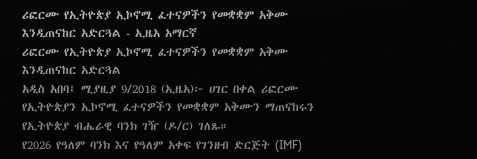ሪፎርሙ የኢትዮጵያ ኢኮኖሚ ፈተናዎችን የመቋቋም አቅሙ እንዲጠናከር አድርጓል - ኢዜአ አማርኛ
ሪፎርሙ የኢትዮጵያ ኢኮኖሚ ፈተናዎችን የመቋቋም አቅሙ እንዲጠናከር አድርጓል
አዲስ አበባ፤ ሚያዚያ 9/2018 (ኢዜአ)፦ ሀገር በቀል ሪፎርሙ የኢትዮጵያን ኢኮኖሚ ፈተናዎችን የመቋቋም አቅሙን ማጠናከሩን የኢትዮጵያ ብሔራዊ ባንክ ገዥ (ዶ/ር) ገለጹ።
የ2026 የዓለም ባንክ እና የዓለም አቀፍ የገንዘብ ድርጅት (IMF)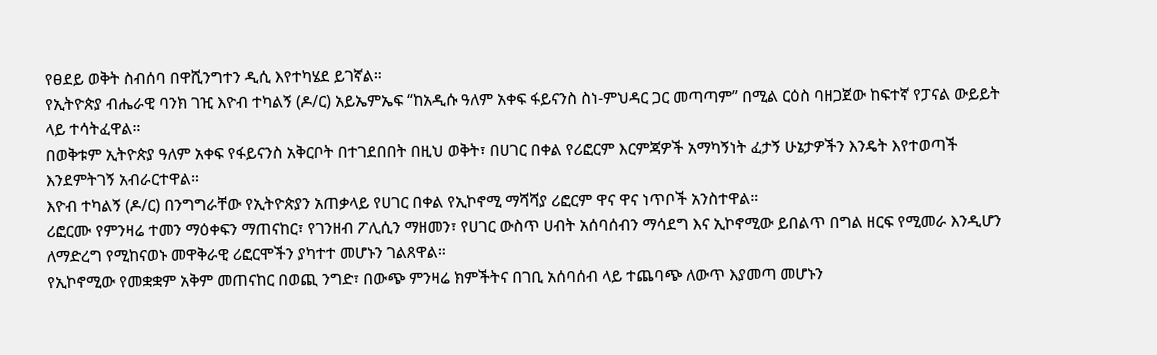የፀደይ ወቅት ስብሰባ በዋሺንግተን ዲሲ እየተካሄደ ይገኛል።
የኢትዮጵያ ብሔራዊ ባንክ ገዢ እዮብ ተካልኝ (ዶ/ር) አይኤምኤፍ “ከአዲሱ ዓለም አቀፍ ፋይናንስ ስነ-ምህዳር ጋር መጣጣም” በሚል ርዕስ ባዘጋጀው ከፍተኛ የፓናል ውይይት ላይ ተሳትፈዋል።
በወቅቱም ኢትዮጵያ ዓለም አቀፍ የፋይናንስ አቅርቦት በተገደበበት በዚህ ወቅት፣ በሀገር በቀል የሪፎርም እርምጃዎች አማካኝነት ፈታኝ ሁኔታዎችን እንዴት እየተወጣች እንደምትገኝ አብራርተዋል።
እዮብ ተካልኝ (ዶ/ር) በንግግራቸው የኢትዮጵያን አጠቃላይ የሀገር በቀል የኢኮኖሚ ማሻሻያ ሪፎርም ዋና ዋና ነጥቦች አንስተዋል።
ሪፎርሙ የምንዛሬ ተመን ማዕቀፍን ማጠናከር፣ የገንዘብ ፖሊሲን ማዘመን፣ የሀገር ውስጥ ሀብት አሰባሰብን ማሳደግ እና ኢኮኖሚው ይበልጥ በግል ዘርፍ የሚመራ እንዲሆን ለማድረግ የሚከናወኑ መዋቅራዊ ሪፎርሞችን ያካተተ መሆኑን ገልጸዋል።
የኢኮኖሚው የመቋቋም አቅም መጠናከር በወጪ ንግድ፣ በውጭ ምንዛሬ ክምችትና በገቢ አሰባሰብ ላይ ተጨባጭ ለውጥ እያመጣ መሆኑን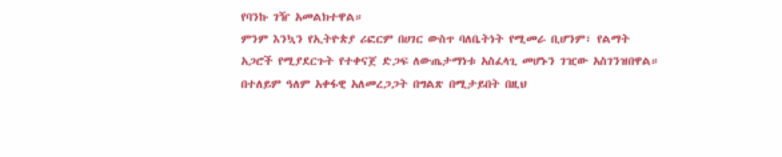የባንኩ ገዥ አመልክተዋል።
ምንም እንኳን የኢትዮጵያ ሪፎርም በሀገር ውስጥ ባለቤትነት የሚመራ ቢሆንም፣ የልማት አጋሮች የሚያደርጉት የተቀናጀ ድጋፍ ለውጤታማነቱ አስፈላጊ መሆኑን ገዢው አስገንዝበዋል።
በተለይም ዓለም አቀፋዊ አለመረጋጋት በግልጽ በሚታይበት በዚህ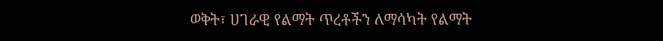ወቅት፣ ሀገራዊ የልማት ጥረቶችን ለማሳካት የልማት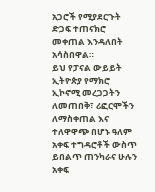አጋሮች የሚያደርጉት ድጋፍ ተጠናክሮ መቀጠል እንዳለበት አሳስበዋል።
ይህ የፓናል ውይይት ኢትዮጵያ የማክሮ ኢኮኖሚ መረጋጋትን ለመጠበቅ፣ ሪፎርሞችን ለማስቀጠል እና ተለዋዋጭ በሆኑ ዓለም አቀፍ ተግዳሮቶች ውስጥ ይበልጥ ጠንካራና ሁሉን አቀፍ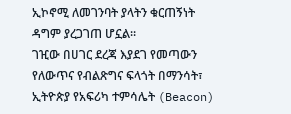ኢኮኖሚ ለመገንባት ያላትን ቁርጠኝነት ዳግም ያረጋገጠ ሆኗል።
ገዢው በሀገር ደረጃ እያደገ የመጣውን የለውጥና የብልጽግና ፍላጎት በማንሳት፣ ኢትዮጵያ የአፍሪካ ተምሳሌት (Beacon)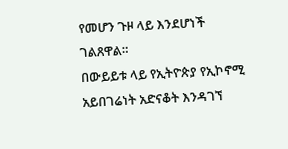የመሆን ጉዞ ላይ እንደሆነች ገልጸዋል።
በውይይቱ ላይ የኢትዮጵያ የኢኮኖሚ አይበገሬነት አድናቆት እንዳገኘ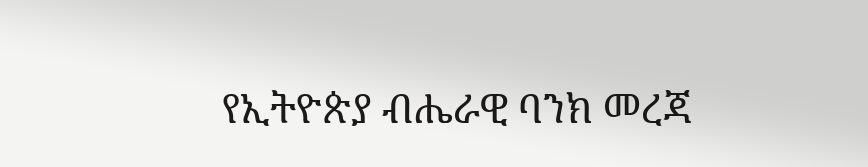የኢትዮጵያ ብሔራዊ ባንክ መረጃ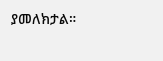ያመለክታል።